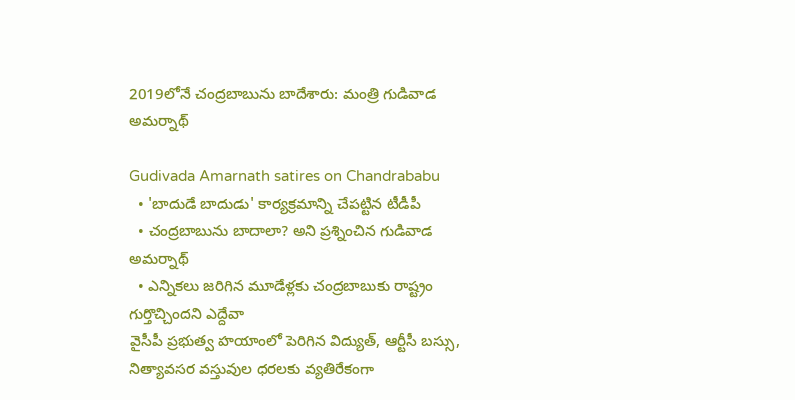2019లోనే చంద్రబాబును బాదేశారు: మంత్రి గుడివాడ అమర్నాథ్

Gudivada Amarnath satires on Chandrababu
  • 'బాదుడే బాదుడు' కార్యక్రమాన్ని చేపట్టిన టీడీపీ
  • చంద్రబాబును బాదాలా? అని ప్రశ్నించిన గుడివాడ అమర్నాథ్
  • ఎన్నికలు జరిగిన మూడేళ్లకు చంద్రబాబుకు రాష్ట్రం గుర్తొచ్చిందని ఎద్దేవా
వైసీపీ ప్రభుత్వ హయాంలో పెరిగిన విద్యుత్, ఆర్టీసీ బస్సు, నిత్యావసర వస్తువుల ధరలకు వ్యతిరేకంగా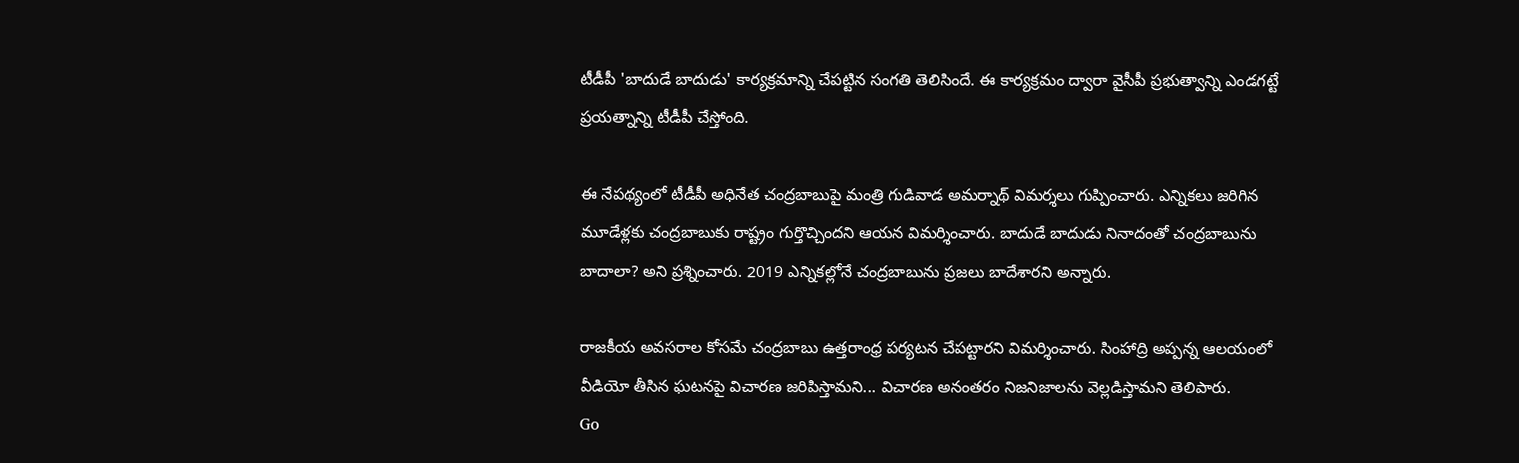టీడీపీ 'బాదుడే బాదుడు' కార్యక్రమాన్ని చేపట్టిన సంగతి తెలిసిందే. ఈ కార్యక్రమం ద్వారా వైసీపీ ప్రభుత్వాన్ని ఎండగట్టే ప్రయత్నాన్ని టీడీపీ చేస్తోంది.

ఈ నేపథ్యంలో టీడీపీ అధినేత చంద్రబాబుపై మంత్రి గుడివాడ అమర్నాథ్ విమర్శలు గుప్పించారు. ఎన్నికలు జరిగిన మూడేళ్లకు చంద్రబాబుకు రాష్ట్రం గుర్తొచ్చిందని ఆయన విమర్శించారు. బాదుడే బాదుడు నినాదంతో చంద్రబాబును బాదాలా? అని ప్రశ్నించారు. 2019 ఎన్నికల్లోనే చంద్రబాబును ప్రజలు బాదేశారని అన్నారు.

రాజకీయ అవసరాల కోసమే చంద్రబాబు ఉత్తరాంధ్ర పర్యటన చేపట్టారని విమర్శించారు. సింహాద్రి అప్పన్న ఆలయంలో వీడియో తీసిన ఘటనపై విచారణ జరిపిస్తామని... విచారణ అనంతరం నిజనిజాలను వెల్లడిస్తామని తెలిపారు.
Go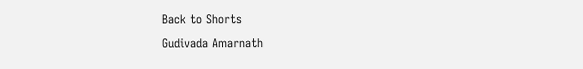Back to Shorts
Gudivada Amarnath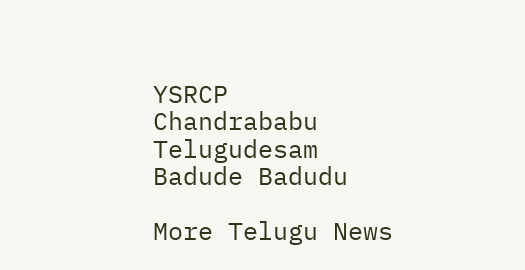YSRCP
Chandrababu
Telugudesam
Badude Badudu

More Telugu News